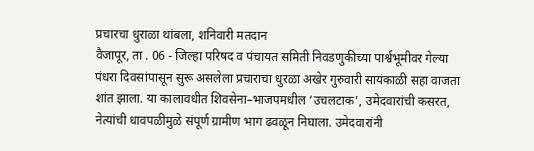प्रचारचा धुराळा थांबला, शनिवारी मतदान
वैजापूर, ता . 06 - जिल्हा परिषद व पंचायत समिती निवडणुकीच्या पार्श्वभूमीवर गेल्या पंधरा दिवसांपासून सुरू असलेला प्रचाराचा धुरळा अखेर गुरुवारी सायंकाळी सहा वाजता शांत झाला. या कालावधीत शिवसेना–भाजपमधील ‘उचलटाक’, उमेदवारांची कसरत, नेत्यांची धावपळीमुळे संपूर्ण ग्रामीण भाग ढवळून निघाला. उमेदवारांनी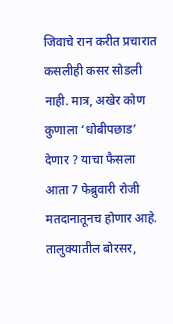जिवाचे रान करीत प्रचारात कसलीही कसर सोडली नाही. मात्र, अखेर कोण कुणाला ‘धोबीपछाड’ देणार ? याचा फैसला आता 7 फेब्रुवारी रोजी मतदानातूनच होणार आहे.
तालुक्यातील बोरसर,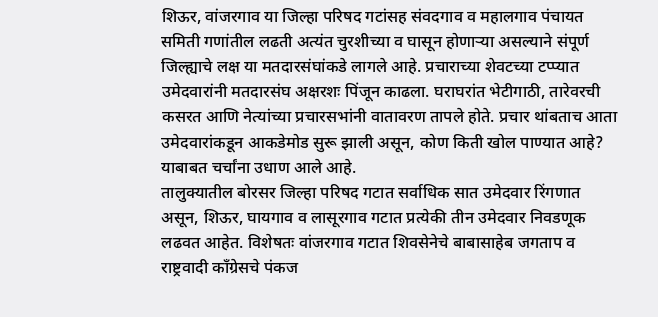शिऊर, वांजरगाव या जिल्हा परिषद गटांसह संवदगाव व महालगाव पंचायत समिती गणांतील लढती अत्यंत चुरशीच्या व घासून होणाऱ्या असल्याने संपूर्ण जिल्ह्याचे लक्ष या मतदारसंघांकडे लागले आहे. प्रचाराच्या शेवटच्या टप्प्यात उमेदवारांनी मतदारसंघ अक्षरशः पिंजून काढला. घराघरांत भेटीगाठी, तारेवरची कसरत आणि नेत्यांच्या प्रचारसभांनी वातावरण तापले होते. प्रचार थांबताच आता उमेदवारांकडून आकडेमोड सुरू झाली असून, कोण किती खोल पाण्यात आहे? याबाबत चर्चांना उधाण आले आहे.
तालुक्यातील बोरसर जिल्हा परिषद गटात सर्वाधिक सात उमेदवार रिंगणात असून, शिऊर, घायगाव व लासूरगाव गटात प्रत्येकी तीन उमेदवार निवडणूक लढवत आहेत. विशेषतः वांजरगाव गटात शिवसेनेचे बाबासाहेब जगताप व राष्ट्रवादी काँग्रेसचे पंकज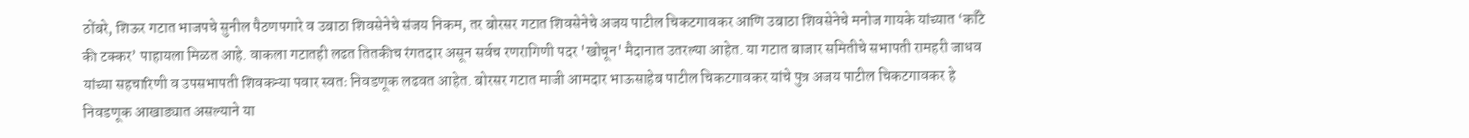ठोंबरे, शिऊर गटात भाजपचे सुनील पैठणपगारे व उबाठा शिवसेनेचे संजय निकम, तर बोरसर गटात शिवसेनेचे अजय पाटील चिकटगावकर आणि उबाठा शिवसेनेचे मनोज गायके यांच्यात ‘काँटे की टक्कर’ पाहायला मिळत आहे. वाकला गटातही लढत तितकीच रंगतदार असून सर्वच रणरागिणी पदर 'खोचून' मैदानात उतरल्या आहेत. या गटात बाजार समितीचे सभापती रामहरी जाधव यांच्या सहचारिणी व उपसभापती शिवकन्या पवार स्वतः निवडणूक लढवत आहेत. बोरसर गटात माजी आमदार भाऊसाहेब पाटील चिकटगावकर यांचे पुत्र अजय पाटील चिकटगावकर हे निवडणूक आखाड्यात असल्याने या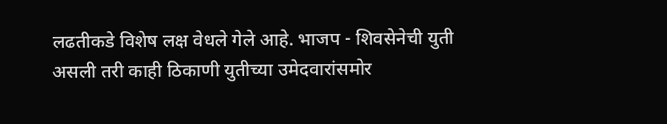लढतीकडे विशेष लक्ष वेधले गेले आहे. भाजप - शिवसेनेची युती असली तरी काही ठिकाणी युतीच्या उमेदवारांसमोर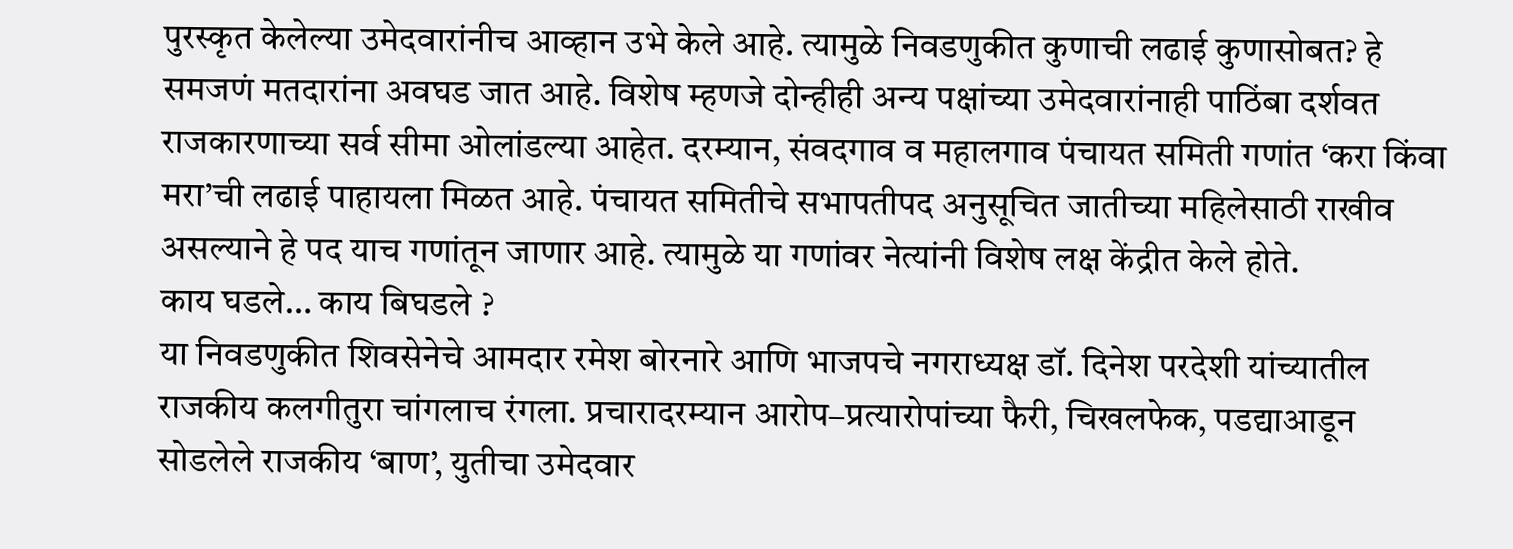पुरस्कृत केलेल्या उमेदवारांनीच आव्हान उभे केले आहे. त्यामुळे निवडणुकीत कुणाची लढाई कुणासोबत? हे समजणं मतदारांना अवघड जात आहे. विशेष म्हणजे दोन्हीही अन्य पक्षांच्या उमेदवारांनाही पाठिंबा दर्शवत राजकारणाच्या सर्व सीमा ओलांडल्या आहेत. दरम्यान, संवदगाव व महालगाव पंचायत समिती गणांत ‘करा किंवा मरा’ची लढाई पाहायला मिळत आहे. पंचायत समितीचे सभापतीपद अनुसूचित जातीच्या महिलेसाठी राखीव असल्याने हे पद याच गणांतून जाणार आहे. त्यामुळे या गणांवर नेत्यांनी विशेष लक्ष केंद्रीत केले होते.
काय घडले… काय बिघडले ?
या निवडणुकीत शिवसेनेचे आमदार रमेश बोरनारे आणि भाजपचे नगराध्यक्ष डॉ. दिनेश परदेशी यांच्यातील राजकीय कलगीतुरा चांगलाच रंगला. प्रचारादरम्यान आरोप–प्रत्यारोपांच्या फैरी, चिखलफेक, पडद्याआडून सोडलेले राजकीय ‘बाण’, युतीचा उमेदवार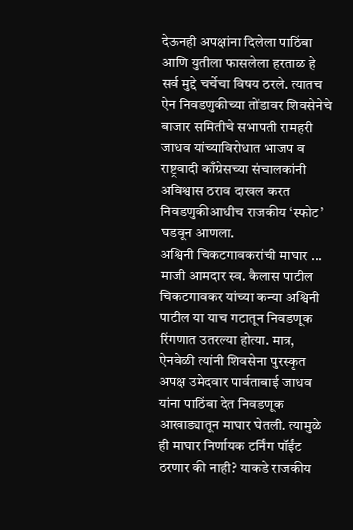देऊनही अपक्षांना दिलेला पाठिंबा आणि युतीला फासलेला हरताळ हे सर्व मुद्दे चर्चेचा विषय ठरले. त्यातच ऐन निवडणुकीच्या तोंडावर शिवसेनेचे बाजार समितीचे सभापती रामहरी जाधव यांच्याविरोधात भाजप व राष्ट्रवादी काँग्रेसच्या संचालकांनी अविश्वास ठराव दाखल करत निवडणुकीआधीच राजकीय ‘स्फोट’ घडवून आणला.
अश्विनी चिकटगावकरांची माघार ...
माजी आमदार स्व. कैलास पाटील चिकटगावकर यांच्या कन्या अश्विनी पाटील या याच गटातून निवडणूक रिंगणात उतरल्या होत्या. मात्र, ऐनवेळी त्यांनी शिवसेना पुरस्कृत अपक्ष उमेदवार पार्वताबाई जाधव यांना पाठिंबा देत निवडणूक आखाड्यातून माघार घेतली. त्यामुळे ही माघार निर्णायक टर्निंग पॉईंट ठरणार की नाही? याकडे राजकीय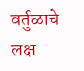वर्तुळाचे लक्ष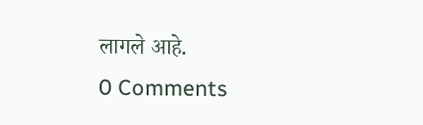लागले आहे.
0 Comments